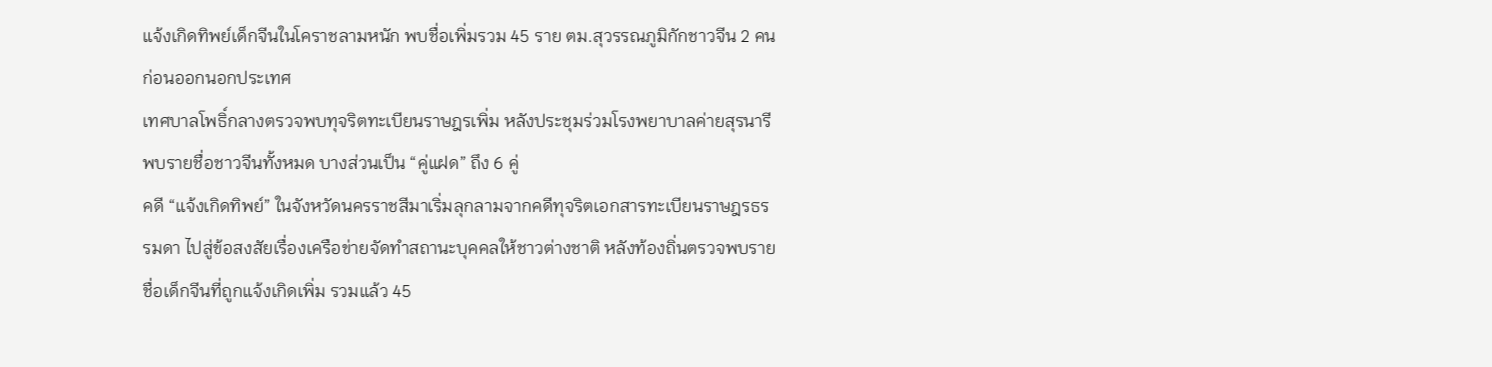แจ้งเกิดทิพย์เด็กจีนในโคราชลามหนัก พบชื่อเพิ่มรวม 45 ราย ตม.สุวรรณภูมิกักชาวจีน 2 คนก่อนออกนอกประเทศ
เทศบาลโพธิ์กลางตรวจพบทุจริตทะเบียนราษฎรเพิ่ม หลังประชุมร่วมโรงพยาบาลค่ายสุรนารี พบรายชื่อชาวจีนทั้งหมด บางส่วนเป็น “คู่แฝด” ถึง 6 คู่
คดี “แจ้งเกิดทิพย์” ในจังหวัดนครราชสีมาเริ่มลุกลามจากคดีทุจริตเอกสารทะเบียนราษฎรธรรมดา ไปสู่ข้อสงสัยเรื่องเครือข่ายจัดทำสถานะบุคคลให้ชาวต่างชาติ หลังท้องถิ่นตรวจพบรายชื่อเด็กจีนที่ถูกแจ้งเกิดเพิ่ม รวมแล้ว 45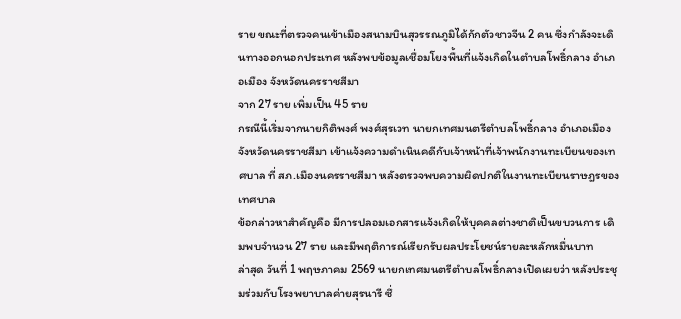ราย ขณะที่ตรวจคนเข้าเมืองสนามบินสุวรรณภูมิได้กักตัวชาวจีน 2 คน ซึ่งกำลังจะเดินทางออกนอกประเทศ หลังพบข้อมูลเชื่อมโยงพื้นที่แจ้งเกิดในตำบลโพธิ์กลาง อำเภอเมือง จังหวัดนครราชสีมา
จาก 27 ราย เพิ่มเป็น 45 ราย
กรณีนี้เริ่มจากนายกิติพงศ์ พงศ์สุรเวท นายกเทศมนตรีตำบลโพธิ์กลาง อำเภอเมือง จังหวัดนครราชสีมา เข้าแจ้งความดำเนินคดีกับเจ้าหน้าที่เจ้าพนักงานทะเบียนของเทศบาล ที่ สภ.เมืองนครราชสีมา หลังตรวจพบความผิดปกติในงานทะเบียนราษฎรของเทศบาล
ข้อกล่าวหาสำคัญคือ มีการปลอมเอกสารแจ้งเกิดให้บุคคลต่างชาติเป็นขบวนการ เดิมพบจำนวน 27 ราย และมีพฤติการณ์เรียกรับผลประโยชน์รายละหลักหมื่นบาท
ล่าสุด วันที่ 1 พฤษภาคม 2569 นายกเทศมนตรีตำบลโพธิ์กลางเปิดเผยว่า หลังประชุมร่วมกับโรงพยาบาลค่ายสุรนารี ซึ่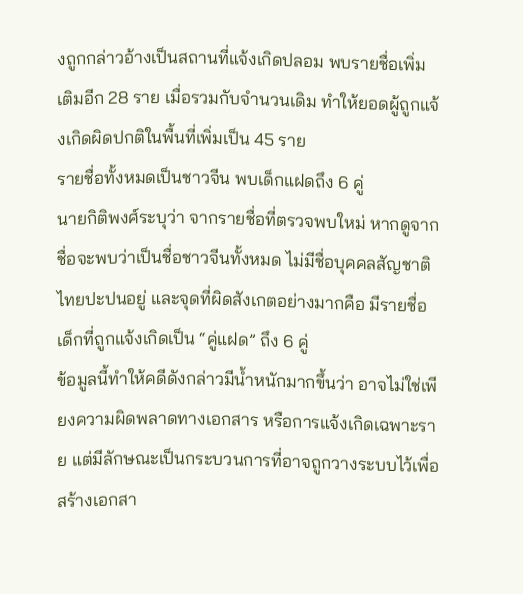งถูกกล่าวอ้างเป็นสถานที่แจ้งเกิดปลอม พบรายชื่อเพิ่มเติมอีก 28 ราย เมื่อรวมกับจำนวนเดิม ทำให้ยอดผู้ถูกแจ้งเกิดผิดปกติในพื้นที่เพิ่มเป็น 45 ราย
รายชื่อทั้งหมดเป็นชาวจีน พบเด็กแฝดถึง 6 คู่
นายกิติพงศ์ระบุว่า จากรายชื่อที่ตรวจพบใหม่ หากดูจากชื่อจะพบว่าเป็นชื่อชาวจีนทั้งหมด ไม่มีชื่อบุคคลสัญชาติไทยปะปนอยู่ และจุดที่ผิดสังเกตอย่างมากคือ มีรายชื่อเด็กที่ถูกแจ้งเกิดเป็น “คู่แฝด” ถึง 6 คู่
ข้อมูลนี้ทำให้คดีดังกล่าวมีน้ำหนักมากขึ้นว่า อาจไม่ใช่เพียงความผิดพลาดทางเอกสาร หรือการแจ้งเกิดเฉพาะราย แต่มีลักษณะเป็นกระบวนการที่อาจถูกวางระบบไว้เพื่อสร้างเอกสา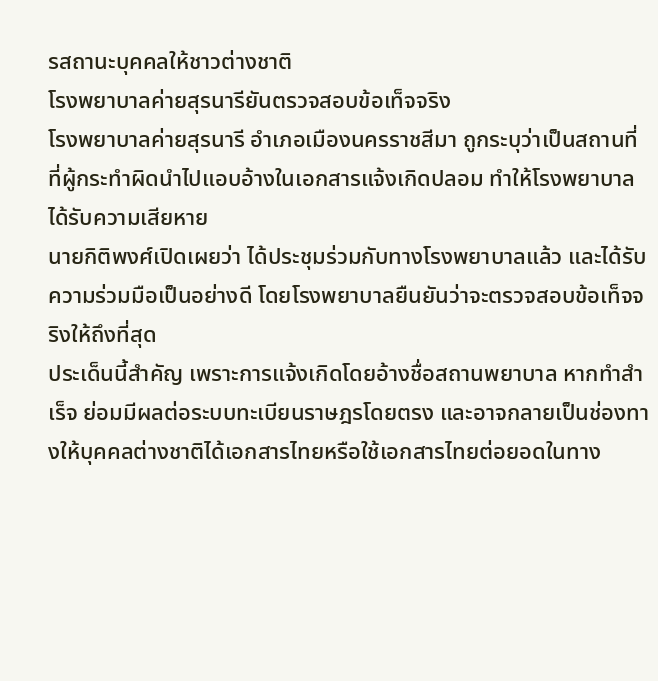รสถานะบุคคลให้ชาวต่างชาติ
โรงพยาบาลค่ายสุรนารียันตรวจสอบข้อเท็จจริง
โรงพยาบาลค่ายสุรนารี อำเภอเมืองนครราชสีมา ถูกระบุว่าเป็นสถานที่ที่ผู้กระทำผิดนำไปแอบอ้างในเอกสารแจ้งเกิดปลอม ทำให้โรงพยาบาลได้รับความเสียหาย
นายกิติพงศ์เปิดเผยว่า ได้ประชุมร่วมกับทางโรงพยาบาลแล้ว และได้รับความร่วมมือเป็นอย่างดี โดยโรงพยาบาลยืนยันว่าจะตรวจสอบข้อเท็จจริงให้ถึงที่สุด
ประเด็นนี้สำคัญ เพราะการแจ้งเกิดโดยอ้างชื่อสถานพยาบาล หากทำสำเร็จ ย่อมมีผลต่อระบบทะเบียนราษฎรโดยตรง และอาจกลายเป็นช่องทางให้บุคคลต่างชาติได้เอกสารไทยหรือใช้เอกสารไทยต่อยอดในทาง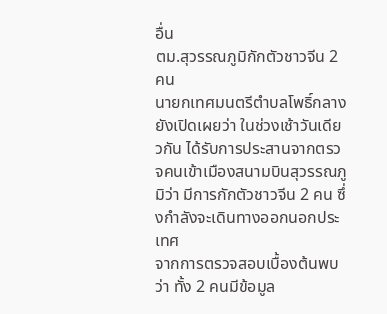อื่น
ตม.สุวรรณภูมิกักตัวชาวจีน 2 คน
นายกเทศมนตรีตำบลโพธิ์กลางยังเปิดเผยว่า ในช่วงเช้าวันเดียวกัน ได้รับการประสานจากตรวจคนเข้าเมืองสนามบินสุวรรณภูมิว่า มีการกักตัวชาวจีน 2 คน ซึ่งกำลังจะเดินทางออกนอกประเทศ
จากการตรวจสอบเบื้องต้นพบว่า ทั้ง 2 คนมีข้อมูล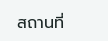สถานที่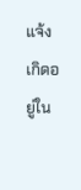แจ้งเกิดอยู่ใน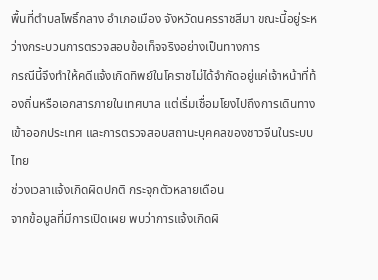พื้นที่ตำบลโพธิ์กลาง อำเภอเมือง จังหวัดนครราชสีมา ขณะนี้อยู่ระหว่างกระบวนการตรวจสอบข้อเท็จจริงอย่างเป็นทางการ
กรณีนี้จึงทำให้คดีแจ้งเกิดทิพย์ในโคราชไม่ได้จำกัดอยู่แค่เจ้าหน้าที่ท้องถิ่นหรือเอกสารภายในเทศบาล แต่เริ่มเชื่อมโยงไปถึงการเดินทางเข้าออกประเทศ และการตรวจสอบสถานะบุคคลของชาวจีนในระบบไทย
ช่วงเวลาแจ้งเกิดผิดปกติ กระจุกตัวหลายเดือน
จากข้อมูลที่มีการเปิดเผย พบว่าการแจ้งเกิดผิ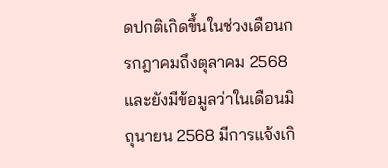ดปกติเกิดขึ้นในช่วงเดือนกรกฎาคมถึงตุลาคม 2568 และยังมีข้อมูลว่าในเดือนมิถุนายน 2568 มีการแจ้งเกิ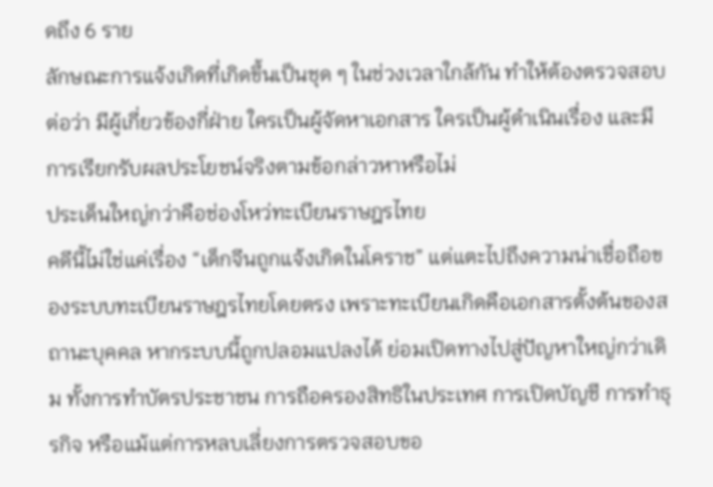ดถึง 6 ราย
ลักษณะการแจ้งเกิดที่เกิดขึ้นเป็นชุด ๆ ในช่วงเวลาใกล้กัน ทำให้ต้องตรวจสอบต่อว่า มีผู้เกี่ยวข้องกี่ฝ่าย ใครเป็นผู้จัดหาเอกสาร ใครเป็นผู้ดำเนินเรื่อง และมีการเรียกรับผลประโยชน์จริงตามข้อกล่าวหาหรือไม่
ประเด็นใหญ่กว่าคือช่องโหว่ทะเบียนราษฎรไทย
คดีนี้ไม่ใช่แค่เรื่อง “เด็กจีนถูกแจ้งเกิดในโคราช” แต่แตะไปถึงความน่าเชื่อถือของระบบทะเบียนราษฎรไทยโดยตรง เพราะทะเบียนเกิดคือเอกสารตั้งต้นของสถานะบุคคล หากระบบนี้ถูกปลอมแปลงได้ ย่อมเปิดทางไปสู่ปัญหาใหญ่กว่าเดิม ทั้งการทำบัตรประชาชน การถือครองสิทธิในประเทศ การเปิดบัญชี การทำธุรกิจ หรือแม้แต่การหลบเลี่ยงการตรวจสอบขอ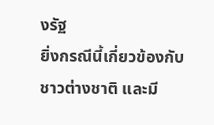งรัฐ
ยิ่งกรณีนี้เกี่ยวข้องกับชาวต่างชาติ และมี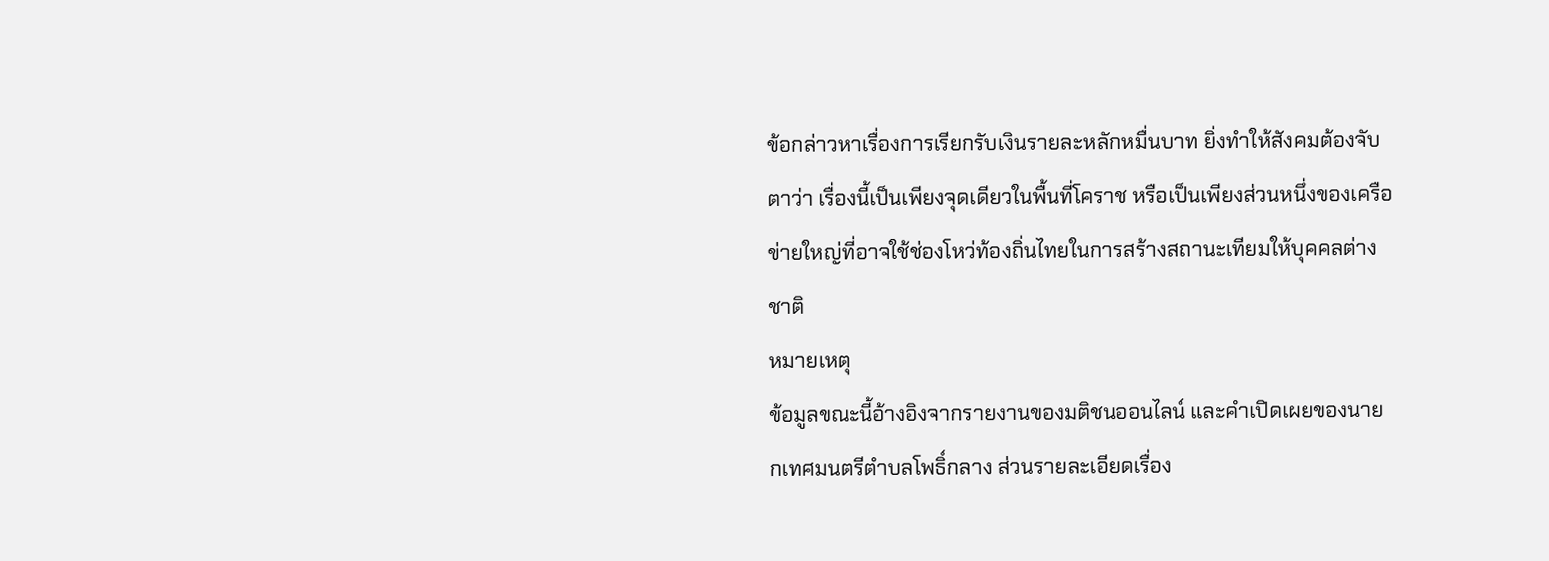ข้อกล่าวหาเรื่องการเรียกรับเงินรายละหลักหมื่นบาท ยิ่งทำให้สังคมต้องจับตาว่า เรื่องนี้เป็นเพียงจุดเดียวในพื้นที่โคราช หรือเป็นเพียงส่วนหนึ่งของเครือข่ายใหญ่ที่อาจใช้ช่องโหว่ท้องถิ่นไทยในการสร้างสถานะเทียมให้บุคคลต่างชาติ
หมายเหตุ
ข้อมูลขณะนี้อ้างอิงจากรายงานของมติชนออนไลน์ และคำเปิดเผยของนายกเทศมนตรีตำบลโพธิ์กลาง ส่วนรายละเอียดเรื่อง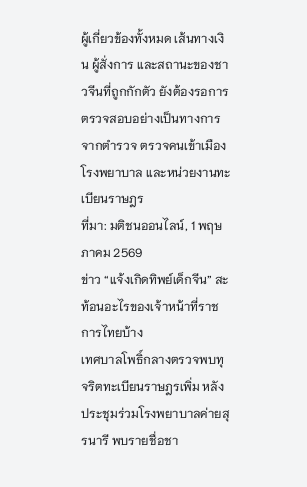ผู้เกี่ยวข้องทั้งหมด เส้นทางเงิน ผู้สั่งการ และสถานะของชาวจีนที่ถูกกักตัว ยังต้องรอการตรวจสอบอย่างเป็นทางการจากตำรวจ ตรวจคนเข้าเมือง โรงพยาบาล และหน่วยงานทะเบียนราษฎร
ที่มา: มติชนออนไลน์, 1 พฤษภาคม 2569
ข่าว “แจ้งเกิดทิพย์เด็กจีน” สะท้อนอะไรของเจ้าหน้าที่ราชการไทยบ้าง
เทศบาลโพธิ์กลางตรวจพบทุจริตทะเบียนราษฎรเพิ่ม หลังประชุมร่วมโรงพยาบาลค่ายสุรนารี พบรายชื่อชา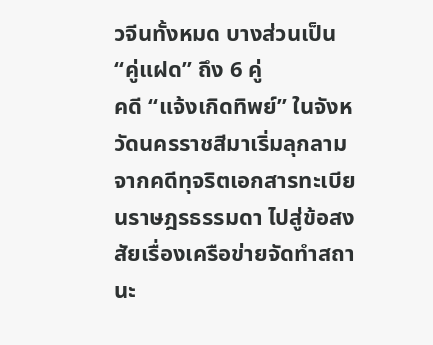วจีนทั้งหมด บางส่วนเป็น “คู่แฝด” ถึง 6 คู่
คดี “แจ้งเกิดทิพย์” ในจังหวัดนครราชสีมาเริ่มลุกลามจากคดีทุจริตเอกสารทะเบียนราษฎรธรรมดา ไปสู่ข้อสงสัยเรื่องเครือข่ายจัดทำสถานะ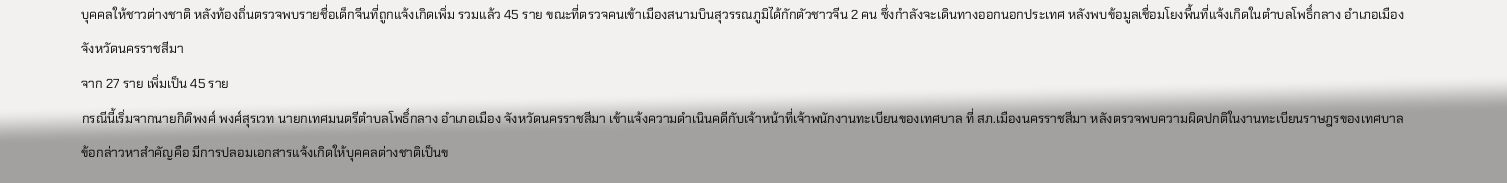บุคคลให้ชาวต่างชาติ หลังท้องถิ่นตรวจพบรายชื่อเด็กจีนที่ถูกแจ้งเกิดเพิ่ม รวมแล้ว 45 ราย ขณะที่ตรวจคนเข้าเมืองสนามบินสุวรรณภูมิได้กักตัวชาวจีน 2 คน ซึ่งกำลังจะเดินทางออกนอกประเทศ หลังพบข้อมูลเชื่อมโยงพื้นที่แจ้งเกิดในตำบลโพธิ์กลาง อำเภอเมือง จังหวัดนครราชสีมา
จาก 27 ราย เพิ่มเป็น 45 ราย
กรณีนี้เริ่มจากนายกิติพงศ์ พงศ์สุรเวท นายกเทศมนตรีตำบลโพธิ์กลาง อำเภอเมือง จังหวัดนครราชสีมา เข้าแจ้งความดำเนินคดีกับเจ้าหน้าที่เจ้าพนักงานทะเบียนของเทศบาล ที่ สภ.เมืองนครราชสีมา หลังตรวจพบความผิดปกติในงานทะเบียนราษฎรของเทศบาล
ข้อกล่าวหาสำคัญคือ มีการปลอมเอกสารแจ้งเกิดให้บุคคลต่างชาติเป็นข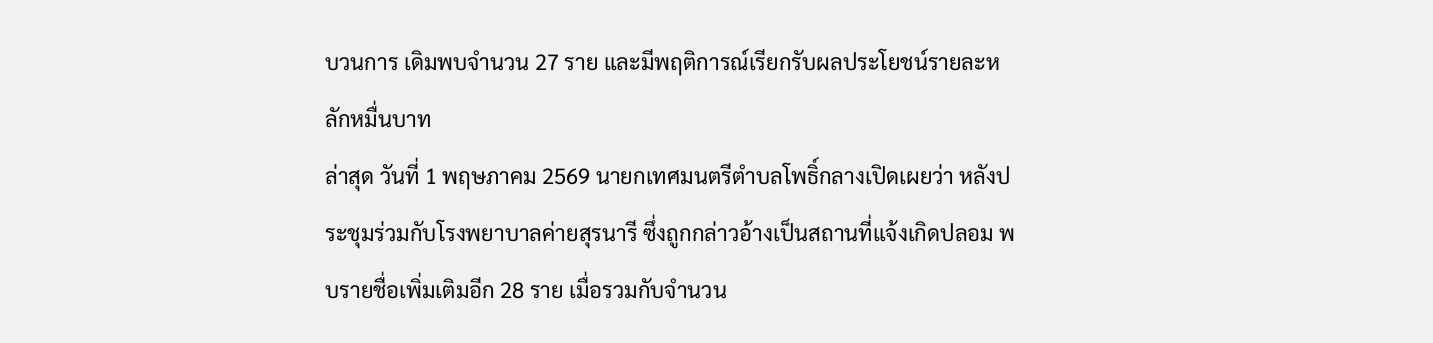บวนการ เดิมพบจำนวน 27 ราย และมีพฤติการณ์เรียกรับผลประโยชน์รายละหลักหมื่นบาท
ล่าสุด วันที่ 1 พฤษภาคม 2569 นายกเทศมนตรีตำบลโพธิ์กลางเปิดเผยว่า หลังประชุมร่วมกับโรงพยาบาลค่ายสุรนารี ซึ่งถูกกล่าวอ้างเป็นสถานที่แจ้งเกิดปลอม พบรายชื่อเพิ่มเติมอีก 28 ราย เมื่อรวมกับจำนวน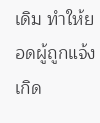เดิม ทำให้ยอดผู้ถูกแจ้งเกิด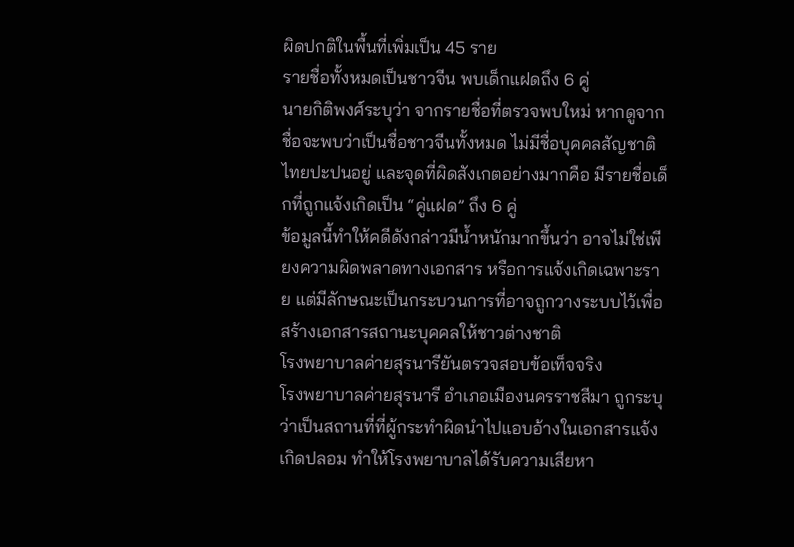ผิดปกติในพื้นที่เพิ่มเป็น 45 ราย
รายชื่อทั้งหมดเป็นชาวจีน พบเด็กแฝดถึง 6 คู่
นายกิติพงศ์ระบุว่า จากรายชื่อที่ตรวจพบใหม่ หากดูจากชื่อจะพบว่าเป็นชื่อชาวจีนทั้งหมด ไม่มีชื่อบุคคลสัญชาติไทยปะปนอยู่ และจุดที่ผิดสังเกตอย่างมากคือ มีรายชื่อเด็กที่ถูกแจ้งเกิดเป็น “คู่แฝด” ถึง 6 คู่
ข้อมูลนี้ทำให้คดีดังกล่าวมีน้ำหนักมากขึ้นว่า อาจไม่ใช่เพียงความผิดพลาดทางเอกสาร หรือการแจ้งเกิดเฉพาะราย แต่มีลักษณะเป็นกระบวนการที่อาจถูกวางระบบไว้เพื่อสร้างเอกสารสถานะบุคคลให้ชาวต่างชาติ
โรงพยาบาลค่ายสุรนารียันตรวจสอบข้อเท็จจริง
โรงพยาบาลค่ายสุรนารี อำเภอเมืองนครราชสีมา ถูกระบุว่าเป็นสถานที่ที่ผู้กระทำผิดนำไปแอบอ้างในเอกสารแจ้งเกิดปลอม ทำให้โรงพยาบาลได้รับความเสียหา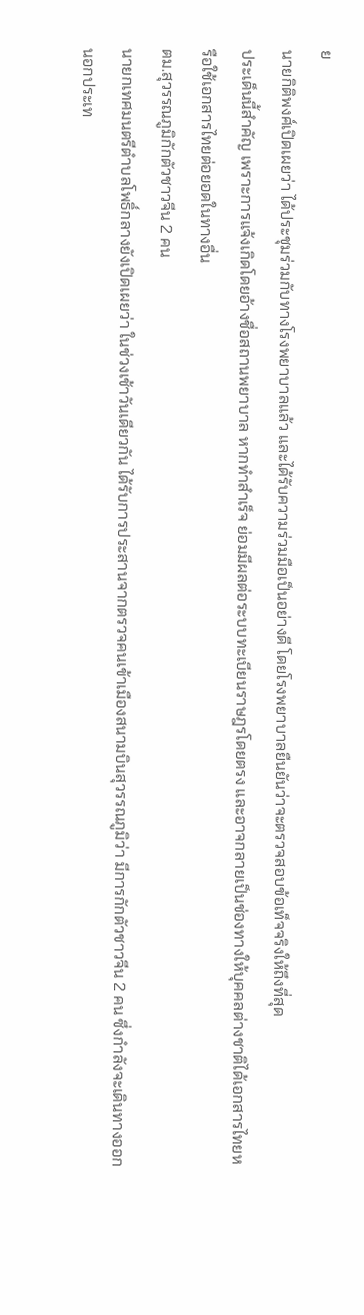ย
นายกิติพงศ์เปิดเผยว่า ได้ประชุมร่วมกับทางโรงพยาบาลแล้ว และได้รับความร่วมมือเป็นอย่างดี โดยโรงพยาบาลยืนยันว่าจะตรวจสอบข้อเท็จจริงให้ถึงที่สุด
ประเด็นนี้สำคัญ เพราะการแจ้งเกิดโดยอ้างชื่อสถานพยาบาล หากทำสำเร็จ ย่อมมีผลต่อระบบทะเบียนราษฎรโดยตรง และอาจกลายเป็นช่องทางให้บุคคลต่างชาติได้เอกสารไทยหรือใช้เอกสารไทยต่อยอดในทางอื่น
ตม.สุวรรณภูมิกักตัวชาวจีน 2 คน
นายกเทศมนตรีตำบลโพธิ์กลางยังเปิดเผยว่า ในช่วงเช้าวันเดียวกัน ได้รับการประสานจากตรวจคนเข้าเมืองสนามบินสุวรรณภูมิว่า มีการกักตัวชาวจีน 2 คน ซึ่งกำลังจะเดินทางออกนอกประเท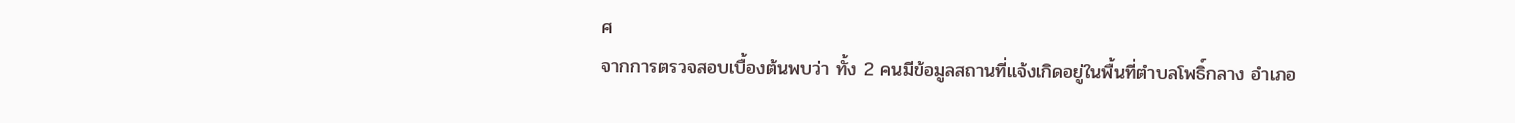ศ
จากการตรวจสอบเบื้องต้นพบว่า ทั้ง 2 คนมีข้อมูลสถานที่แจ้งเกิดอยู่ในพื้นที่ตำบลโพธิ์กลาง อำเภอ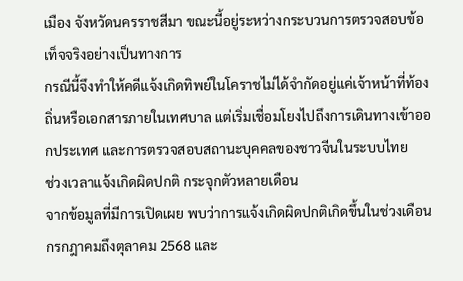เมือง จังหวัดนครราชสีมา ขณะนี้อยู่ระหว่างกระบวนการตรวจสอบข้อเท็จจริงอย่างเป็นทางการ
กรณีนี้จึงทำให้คดีแจ้งเกิดทิพย์ในโคราชไม่ได้จำกัดอยู่แค่เจ้าหน้าที่ท้องถิ่นหรือเอกสารภายในเทศบาล แต่เริ่มเชื่อมโยงไปถึงการเดินทางเข้าออกประเทศ และการตรวจสอบสถานะบุคคลของชาวจีนในระบบไทย
ช่วงเวลาแจ้งเกิดผิดปกติ กระจุกตัวหลายเดือน
จากข้อมูลที่มีการเปิดเผย พบว่าการแจ้งเกิดผิดปกติเกิดขึ้นในช่วงเดือนกรกฎาคมถึงตุลาคม 2568 และ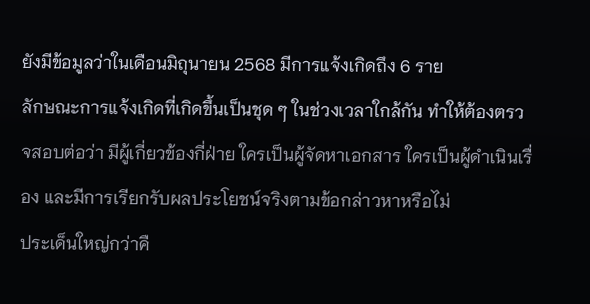ยังมีข้อมูลว่าในเดือนมิถุนายน 2568 มีการแจ้งเกิดถึง 6 ราย
ลักษณะการแจ้งเกิดที่เกิดขึ้นเป็นชุด ๆ ในช่วงเวลาใกล้กัน ทำให้ต้องตรวจสอบต่อว่า มีผู้เกี่ยวข้องกี่ฝ่าย ใครเป็นผู้จัดหาเอกสาร ใครเป็นผู้ดำเนินเรื่อง และมีการเรียกรับผลประโยชน์จริงตามข้อกล่าวหาหรือไม่
ประเด็นใหญ่กว่าคื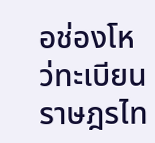อช่องโหว่ทะเบียนราษฎรไท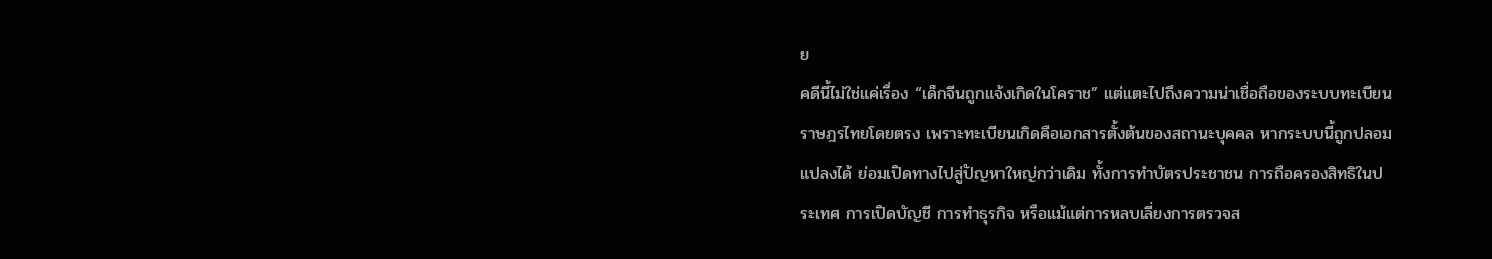ย
คดีนี้ไม่ใช่แค่เรื่อง “เด็กจีนถูกแจ้งเกิดในโคราช” แต่แตะไปถึงความน่าเชื่อถือของระบบทะเบียนราษฎรไทยโดยตรง เพราะทะเบียนเกิดคือเอกสารตั้งต้นของสถานะบุคคล หากระบบนี้ถูกปลอมแปลงได้ ย่อมเปิดทางไปสู่ปัญหาใหญ่กว่าเดิม ทั้งการทำบัตรประชาชน การถือครองสิทธิในประเทศ การเปิดบัญชี การทำธุรกิจ หรือแม้แต่การหลบเลี่ยงการตรวจส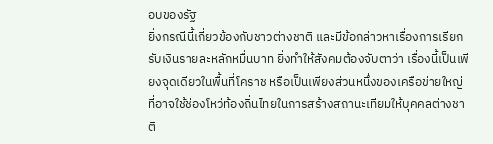อบของรัฐ
ยิ่งกรณีนี้เกี่ยวข้องกับชาวต่างชาติ และมีข้อกล่าวหาเรื่องการเรียกรับเงินรายละหลักหมื่นบาท ยิ่งทำให้สังคมต้องจับตาว่า เรื่องนี้เป็นเพียงจุดเดียวในพื้นที่โคราช หรือเป็นเพียงส่วนหนึ่งของเครือข่ายใหญ่ที่อาจใช้ช่องโหว่ท้องถิ่นไทยในการสร้างสถานะเทียมให้บุคคลต่างชาติ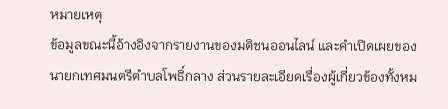หมายเหตุ
ข้อมูลขณะนี้อ้างอิงจากรายงานของมติชนออนไลน์ และคำเปิดเผยของนายกเทศมนตรีตำบลโพธิ์กลาง ส่วนรายละเอียดเรื่องผู้เกี่ยวข้องทั้งหม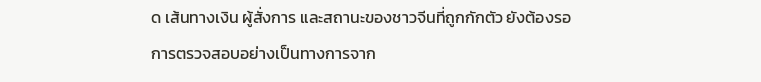ด เส้นทางเงิน ผู้สั่งการ และสถานะของชาวจีนที่ถูกกักตัว ยังต้องรอการตรวจสอบอย่างเป็นทางการจาก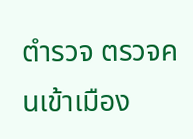ตำรวจ ตรวจคนเข้าเมือง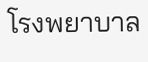โรงพยาบาล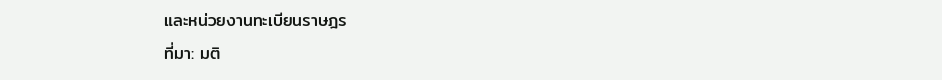และหน่วยงานทะเบียนราษฎร
ที่มา: มติ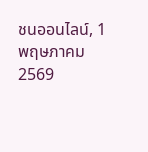ชนออนไลน์, 1 พฤษภาคม 2569